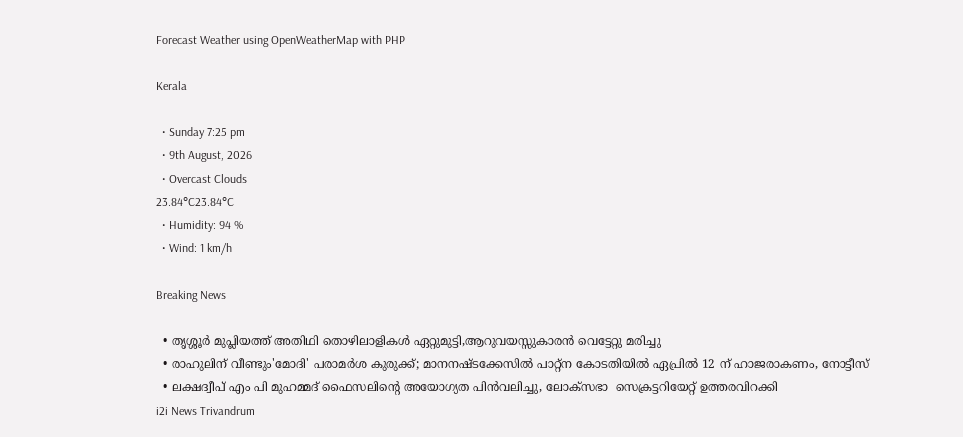Forecast Weather using OpenWeatherMap with PHP

Kerala

  • Sunday 7:25 pm
  • 9th August, 2026
  • Overcast Clouds
23.84°C23.84°C
  • Humidity: 94 %
  • Wind: 1 km/h

Breaking News

  • തൃശ്ശൂർ മുപ്ലിയത്ത് അതിഥി തൊഴിലാളികൾ ഏറ്റുമുട്ടി,ആറുവയസ്സുകാരൻ വെട്ടേറ്റു മരിച്ചു
  • രാഹുലിന് വീണ്ടും'മോദി' പരാമര്‍ശ കുരുക്ക്; മാനനഷ്ടക്കേസിൽ പാറ്റ്ന കോടതിയിൽ ഏപ്രിൽ 12 ന് ഹാജരാകണം, നോട്ടീസ്
  • ലക്ഷദ്വീപ് എം പി മുഹമ്മദ് ഫൈസലിൻ്റെ അയോഗ്യത പിൻവലിച്ചു, ലോക്സഭാ  സെക്രട്ടറിയേറ്റ് ഉത്തരവിറക്കി
i2i News Trivandrum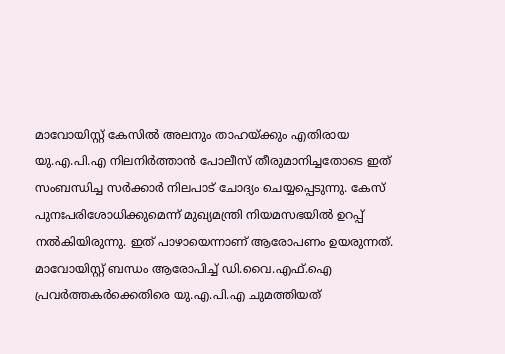മാവോയിസ്റ്റ് കേസിൽ അലനും താഹയ്ക്കും എതിരായ യു.എ.പി.എ നിലനിർത്താൻ പോലീസ് തീരുമാനിച്ചതോടെ ഇത് സംബന്ധിച്ച സർക്കാർ നിലപാട് ചോദ്യം ചെയ്യപ്പെടുന്നു. കേസ് പുനഃപരിശോധിക്കുമെന്ന് മുഖ്യമന്ത്രി നിയമസഭയിൽ ഉറപ്പ് നൽകിയിരുന്നു. ഇത് പാഴായെന്നാണ് ആരോപണം ഉയരുന്നത്. മാവോയിസ്റ്റ് ബന്ധം ആരോപിച്ച് ഡി.വൈ.എഫ്.ഐ പ്രവർത്തകർക്കെതിരെ യു.എ.പി.എ ചുമത്തിയത്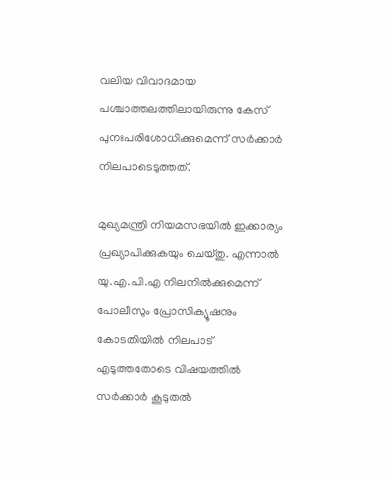വലിയ വിവാദമായ പശ്ചാത്തലത്തിലായിരുന്നു കേസ് പുനഃപരിശോധിക്കുമെന്ന് സർക്കാർ നിലപാടെടുത്തത്.

മുഖ്യമന്ത്രി നിയമസഭയിൽ ഇക്കാര്യം പ്രഖ്യാപിക്കുകയും ചെയ്തു. എന്നാൽ യു.എ.പി.എ നിലനിൽക്കുമെന്ന് പോലീസും പ്രോസിക്യൂഷനും കോടതിയിൽ നിലപാട് എടുത്തതോടെ വിഷയത്തിൽ സർക്കാർ കൂടുതൽ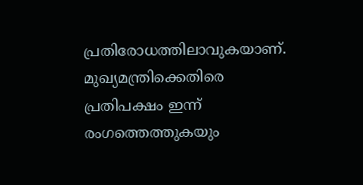പ്രതിരോധത്തിലാവുകയാണ്. മുഖ്യമന്ത്രിക്കെതിരെ പ്രതിപക്ഷം ഇന്ന് രംഗത്തെത്തുകയും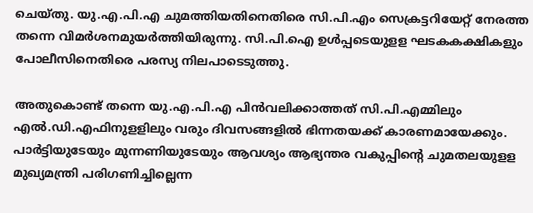ചെയ്തു. യു.എ.പി.എ ചുമത്തിയതിനെതിരെ സി.പി.എം സെക്രട്ടറിയേറ്റ് നേരത്ത തന്നെ വിമർശനമുയർത്തിയിരുന്നു. സി.പി.ഐ ഉൾപ്പടെയുളള ഘടകകക്ഷികളും പോലീസിനെതിരെ പരസ്യ നിലപാടെടുത്തു.

അതുകൊണ്ട് തന്നെ യു.എ.പി.എ പിൻവലിക്കാത്തത് സി.പി.എമ്മിലും എൽ.ഡി.എഫിനുളളിലും വരും ദിവസങ്ങളിൽ ഭിന്നതയക്ക് കാരണമായേക്കും. പാർട്ടിയുടേയും മുന്നണിയുടേയും ആവശ്യം ആഭ്യന്തര വകുപ്പിന്‍റെ ചുമതലയുളള മുഖ്യമന്ത്രി പരിഗണിച്ചില്ലെന്ന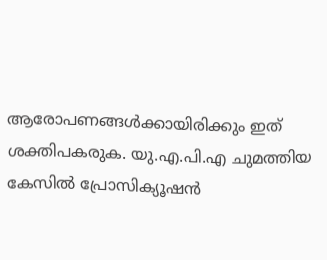ആരോപണങ്ങൾക്കായിരിക്കും ഇത് ശക്തിപകരുക. യു.എ.പി.എ ചുമത്തിയ കേസിൽ പ്രോസിക്യൂഷൻ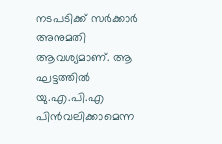നടപടിക്ക് സർക്കാർ അനുമതി ആവശ്യമാണ്. ആ ഘട്ടത്തിൽ യു.എ.പി.എ പിൻവലിക്കാമെന്ന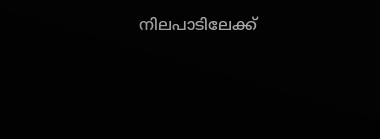നിലപാടിലേക്ക്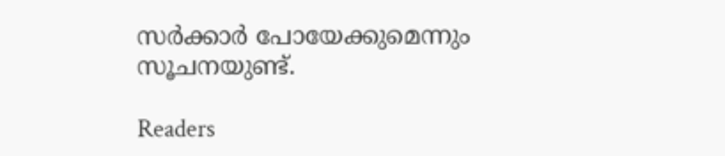സർക്കാർ പോയേക്കുമെന്നും സൂചനയുണ്ട്.

Readers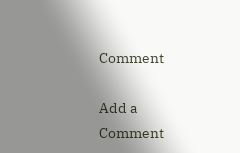Comment

Add a Comment